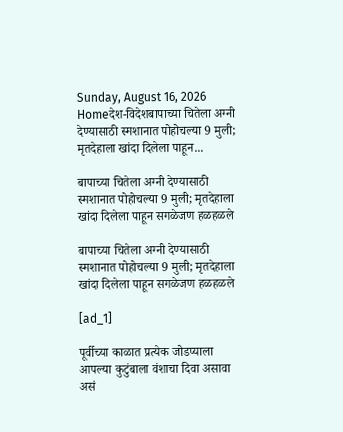Sunday, August 16, 2026
Homeदेश-विदेशबापाच्या चितेला अग्नी देण्यासाठी स्मशानात पोहोचल्या 9 मुली; मृतदेहाला खांदा दिलेला पाहून...

बापाच्या चितेला अग्नी देण्यासाठी स्मशानात पोहोचल्या 9 मुली; मृतदेहाला खांदा दिलेला पाहून सगळेजण हळहळले

बापाच्या चितेला अग्नी देण्यासाठी स्मशानात पोहोचल्या 9 मुली; मृतदेहाला खांदा दिलेला पाहून सगळेजण हळहळले

[ad_1]

पूर्वीच्या काळात प्रत्येक जोडप्याला आपल्या कुटुंबाला वंशाचा दिवा असावा असं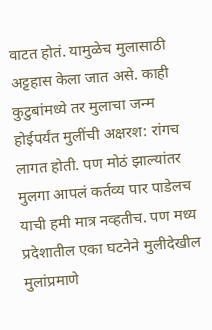वाटत होतं. यामुळेच मुलासाठी अट्टहास केला जात असे. काही कुटुबांमध्ये तर मुलाचा जन्म होईपर्यंत मुलींची अक्षरश: रांगच लागत होती. पण मोठं झाल्यांतर मुलगा आपलं कर्तव्य पार पाडेलच याची हमी मात्र नव्हतीच. पण मध्य प्रदेशातील एका घटनेने मुलीदेखील मुलांप्रमाणे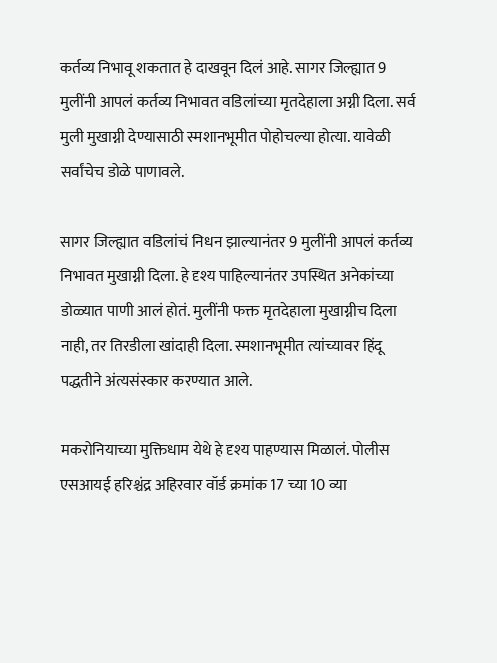कर्तव्य निभावू शकतात हे दाखवून दिलं आहे. सागर जिल्ह्यात 9 मुलींनी आपलं कर्तव्य निभावत वडिलांच्या मृतदेहाला अग्नी दिला. सर्व मुली मुखाग्नी देण्यासाठी स्मशानभूमीत पोहोचल्या होत्या. यावेळी सर्वांचेच डोळे पाणावले.

सागर जिल्ह्यात वडिलांचं निधन झाल्यानंतर 9 मुलींनी आपलं कर्तव्य निभावत मुखाग्नी दिला. हे दृश्य पाहिल्यानंतर उपस्थित अनेकांच्या डोळ्यात पाणी आलं होतं. मुलींनी फक्त मृतदेहाला मुखाग्नीच दिला नाही, तर तिरडीला खांदाही दिला. स्मशानभूमीत त्यांच्यावर हिंदू पद्धतीने अंत्यसंस्कार करण्यात आले.

मकरोनियाच्या मुक्तिधाम येथे हे दृश्य पाहण्यास मिळालं. पोलीस एसआयई हरिश्चंद्र अहिरवार वॉर्ड क्रमांक 17 च्या 10 व्या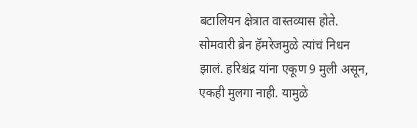बटालियन क्षेत्रात वास्तव्यास होते. सोमवारी ब्रेन हॅमरेजमुळे त्यांचं निधन झालं. हरिश्चंद्र यांना एकूण 9 मुली असून, एकही मुलगा नाही. यामुळे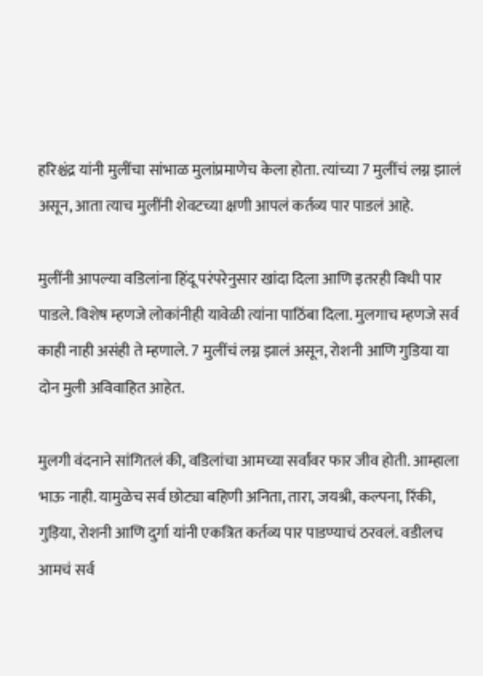हरिश्चंद्र यांनी मुलींचा सांभाळ मुलांप्रमाणेच केला होता. त्यांच्या 7 मुलींचं लग्न झालं असून, आता त्याच मुलींनी शेवटच्या क्षणी आपलं कर्तव्य पार पाडलं आहे.

मुलींनी आपल्या वडिलांना हिंदू परंपरेनुसार खांदा दिला आणि इतरही विधी पार पाडले. विशेष म्हणजे लोकांनीही यावेळी त्यांना पाठिंबा दिला. मुलगाच म्हणजे सर्व काही नाही असंही ते म्हणाले. 7 मुलींचं लग्न झालं असून, रोशनी आणि गुडिया या दोन मुली अविवाहित आहेत.

मुलगी वंदनाने सांगितलं की, वडिलांचा आमच्या सर्वांवर फार जीव होती. आम्हाला भाऊ नाही. यामुळेच सर्व छोट्या बहिणी अनिता, तारा, जयश्री, कल्पना, रिंकी, गुड़िया, रोशनी आणि दुर्गा यांनी एकत्रित कर्तव्य पार पाडण्याचं ठरवलं. वडीलच आमचं सर्व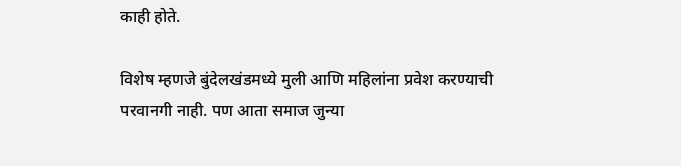काही होते.

विशेष म्हणजे बुंदेलखंडमध्ये मुली आणि महिलांना प्रवेश करण्याची परवानगी नाही. पण आता समाज जुन्या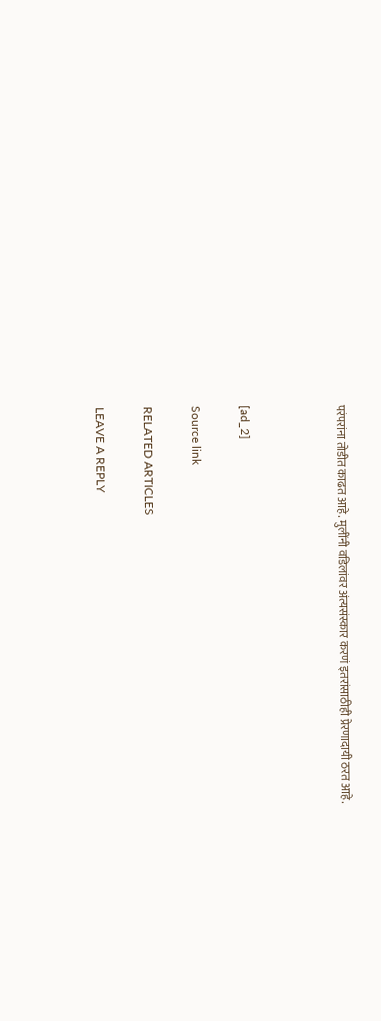परंपरांना तोडीत काढत आहे. मुलींनी वडिलांवर अंत्यसंस्कार करणं इतरांसाठीही प्रेरणादायी ठरत आहे.



[ad_2]

Source link

RELATED ARTICLES

LEAVE A REPLY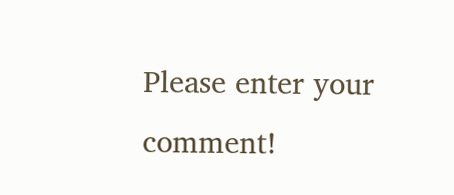Please enter your comment!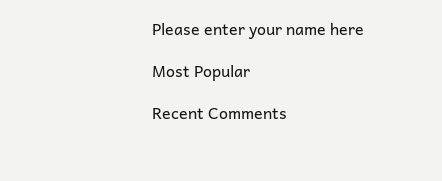Please enter your name here

Most Popular

Recent Comments